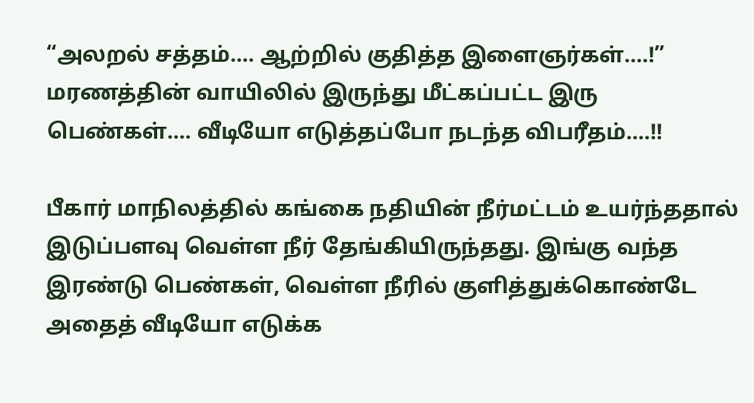“அலறல் சத்தம்…. ஆற்றில் குதித்த இளைஞர்கள்….!” மரணத்தின் வாயிலில் இருந்து மீட்கப்பட்ட இரு பெண்கள்…. வீடியோ எடுத்தப்போ நடந்த விபரீதம்….!!

பீகார் மாநிலத்தில் கங்கை நதியின் நீர்மட்டம் உயர்ந்ததால் இடுப்பளவு வெள்ள நீர் தேங்கியிருந்தது. இங்கு வந்த இரண்டு பெண்கள், வெள்ள நீரில் குளித்துக்கொண்டே அதைத் வீடியோ எடுக்க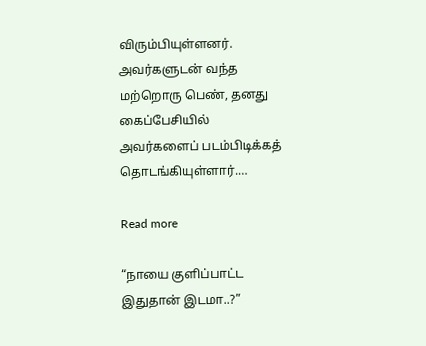விரும்பியுள்ளனர். அவர்களுடன் வந்த மற்றொரு பெண், தனது கைப்பேசியில் அவர்களைப் படம்பிடிக்கத் தொடங்கியுள்ளார்.…

Read more

“நாயை குளிப்பாட்ட இதுதான் இடமா..?”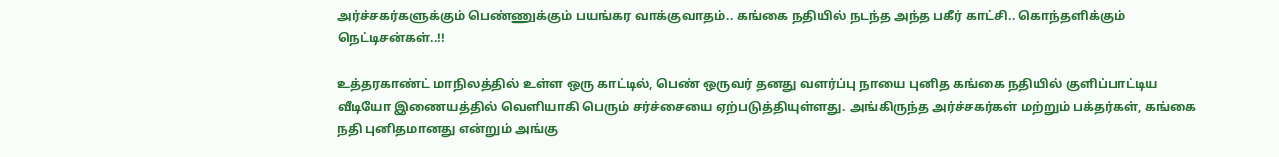அர்ச்சகர்களுக்கும் பெண்ணுக்கும் பயங்கர வாக்குவாதம்.. கங்கை நதியில் நடந்த அந்த பகீர் காட்சி.. கொந்தளிக்கும் நெட்டிசன்கள்..!!

உத்தரகாண்ட் மாநிலத்தில் உள்ள ஒரு காட்டில், பெண் ஒருவர் தனது வளர்ப்பு நாயை புனித கங்கை நதியில் குளிப்பாட்டிய வீடியோ இணையத்தில் வெளியாகி பெரும் சர்ச்சையை ஏற்படுத்தியுள்ளது. அங்கிருந்த அர்ச்சகர்கள் மற்றும் பக்தர்கள், கங்கை நதி புனிதமானது என்றும் அங்கு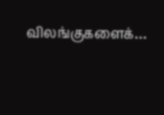விலங்குகளைக்…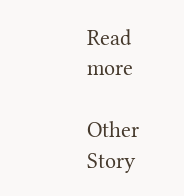Read more

Other Story